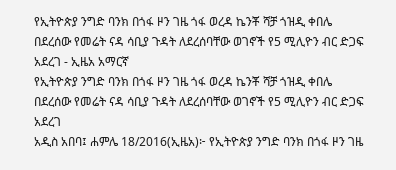የኢትዮጵያ ንግድ ባንክ በጎፋ ዞን ገዜ ጎፋ ወረዳ ኬንቾ ሻቻ ጎዝዲ ቀበሌ በደረሰው የመሬት ናዳ ሳቢያ ጉዳት ለደረሰባቸው ወገኖች የ5 ሚሊዮን ብር ድጋፍ አደረገ - ኢዜአ አማርኛ
የኢትዮጵያ ንግድ ባንክ በጎፋ ዞን ገዜ ጎፋ ወረዳ ኬንቾ ሻቻ ጎዝዲ ቀበሌ በደረሰው የመሬት ናዳ ሳቢያ ጉዳት ለደረሰባቸው ወገኖች የ5 ሚሊዮን ብር ድጋፍ አደረገ
አዲስ አበባ፤ ሐምሌ 18/2016(ኢዜአ)፦ የኢትዮጵያ ንግድ ባንክ በጎፋ ዞን ገዜ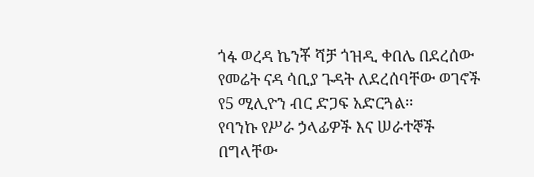ጎፋ ወረዳ ኬንቾ ሻቻ ጎዝዲ ቀበሌ በደረሰው የመሬት ናዳ ሳቢያ ጉዳት ለደረሰባቸው ወገኖች የ5 ሚሊዮን ብር ድጋፍ አድርጓል፡፡
የባንኩ የሥራ ኃላፊዎች እና ሠራተኞች በግላቸው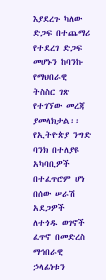እያደረጉ ካለው ድጋፍ በተጨማሪ የተደረገ ድጋፍ መሆኑን ከባንኩ የማህበራዊ ትስስር ገጽ የተገኘው መረጃ ያመላክታል፡፡
የኢትዮጵያ ንግድ ባንክ በተለያዩ አካባቢዎች በተፈጥሮም ሆነ በሰው ሠራሽ አደጋዎች ለተጎዱ ወገኖች ፈጥኖ በመድረስ ማኅበራዊ ኃላፊነቱን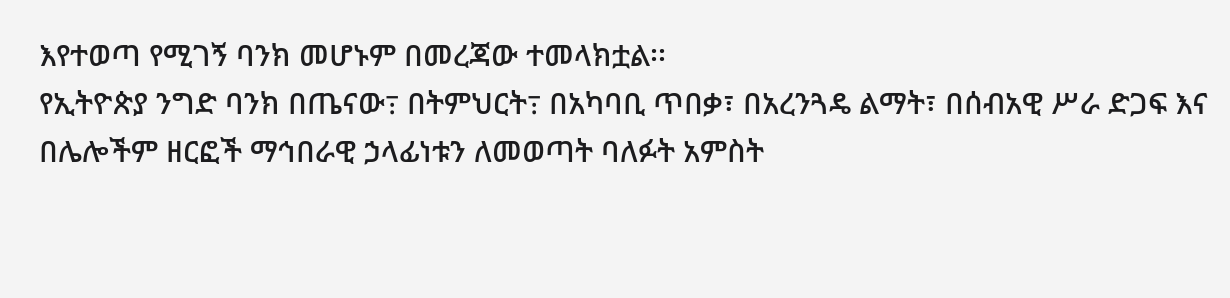እየተወጣ የሚገኝ ባንክ መሆኑም በመረጃው ተመላክቷል፡፡
የኢትዮጵያ ንግድ ባንክ በጤናው߹ በትምህርት߹ በአካባቢ ጥበቃ፣ በአረንጓዴ ልማት፣ በሰብአዊ ሥራ ድጋፍ እና በሌሎችም ዘርፎች ማኅበራዊ ኃላፊነቱን ለመወጣት ባለፉት አምስት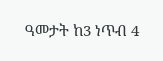ዓመታት ከ3 ነጥብ 4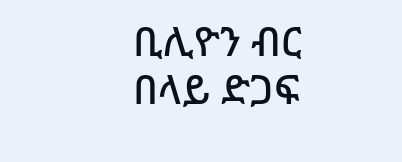ቢሊዮን ብር በላይ ድጋፍ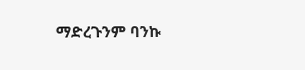ማድረጉንም ባንኩ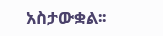አስታውቋል፡፡